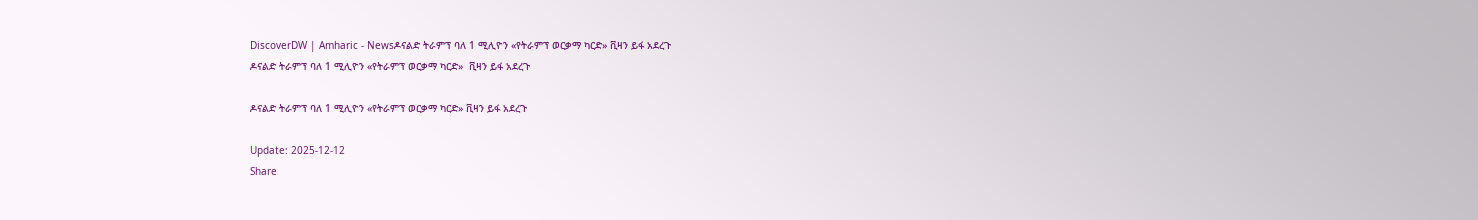DiscoverDW | Amharic - Newsዶናልድ ትራምፕ ባለ 1 ሚሊዮን «የትራምፕ ወርቃማ ካርድ» ቪዛን ይፋ አደረጉ
ዶናልድ ትራምፕ ባለ 1 ሚሊዮን «የትራምፕ ወርቃማ ካርድ»  ቪዛን ይፋ አደረጉ

ዶናልድ ትራምፕ ባለ 1 ሚሊዮን «የትራምፕ ወርቃማ ካርድ» ቪዛን ይፋ አደረጉ

Update: 2025-12-12
Share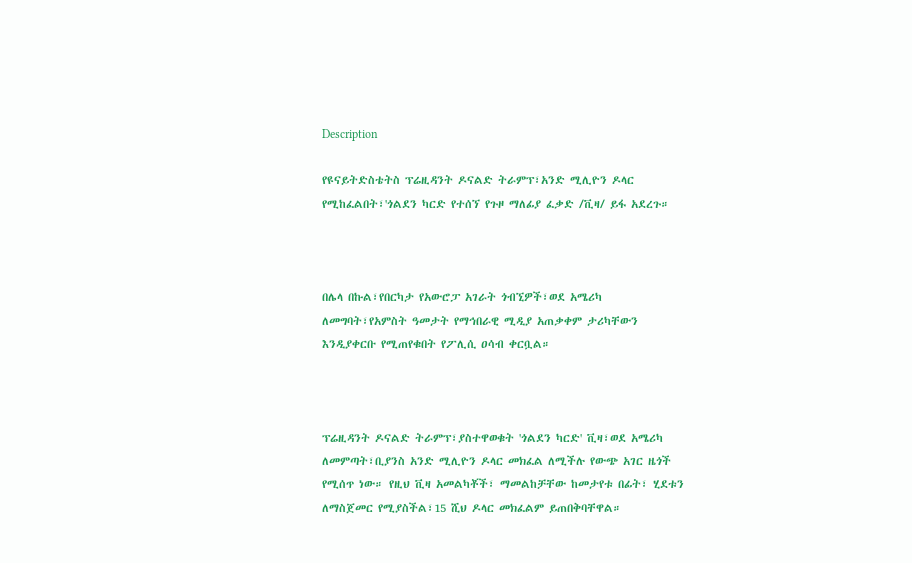Description

የዩናይትድስቴትስ ፕሬዚዳንት ዶናልድ ትራምፕ፣አንድ ሚሊዮን ዶላር የሚከፈልበት፣'ጎልደን ካርድ የተሰኘ የጉዞ ማለፊያ ፈቃድ /ቪዛ/ ይፋ አደረጉ።



በሌላ በኩል፣የበርካታ የአውሮፓ አገራት ጎብኚዎች፣ወደ አሜሪካ ለመግባት፣የአምስት ዓመታት የማኅበራዊ ሚዲያ አጠቃቀም ታሪካቸውን እንዲያቀርቡ የሚጠየቁበት የፖሊሲ ዐሳብ ቀርቧል።



ፕሬዚዳንት ዶናልድ ትራምፕ፣ያስተዋወቁት 'ጎልደን ካርድ' ቪዛ፣ወደ አሜሪካ ለመምጣት፣ቢያንስ አንድ ሚሊዮን ዶላር መክፈል ለሚችሉ የውጭ አገር ዜጎች የሚሰጥ ነው። የዚህ ቪዛ አመልካቾች፣ ማመልከቻቸው ከመታየቱ በፊት፣ ሂደቱን ለማስጀመር የሚያስችል፣15 ሺህ ዶላር መክፈልም ይጠበቅባቸዋል።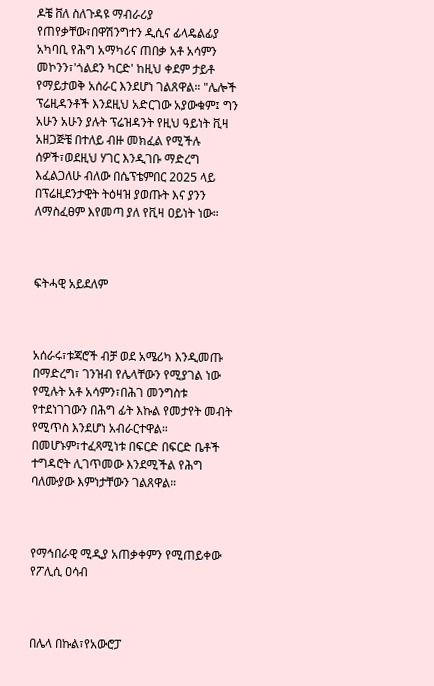ዶቼ ቨለ ስለጉዳዩ ማብራሪያ የጠየቃቸው፣በዋሽንግተን ዲሲና ፊላዴልፊያ አካባቢ የሕግ አማካሪና ጠበቃ አቶ አሳምን መኮንን፣'ጎልደን ካርድ' ከዚህ ቀደም ታይቶ የማይታወቅ አሰራር እንደሆነ ገልጸዋል። "ሌሎች ፕሬዚዳንቶች እንደዚህ አድርገው አያውቁም፤ ግን አሁን አሁን ያሉት ፕሬዝዳንት የዚህ ዓይነት ቪዛ አዘጋጅቼ በተለይ ብዙ መክፈል የሚችሉ ሰዎች፣ወደዚህ ሃገር እንዲገቡ ማድረግ እፈልጋለሁ ብለው በሴፕቴምበር 2025 ላይ በፕሬዚደንታዊት ትዕዛዝ ያወጡት እና ያንን ለማስፈፀም እየመጣ ያለ የቪዛ ዐይነት ነው።



ፍትሓዊ አይደለም



አሰራሩ፣ቱጃሮች ብቻ ወደ አሜሪካ እንዲመጡ በማድረግ፣ ገንዝብ የሌላቸውን የሚያገል ነው የሚሉት አቶ አሳምን፣በሕገ መንግስቱ የተደነገገውን በሕግ ፊት እኩል የመታየት መብት የሚጥስ እንደሆነ አብራርተዋል። በመሆኑም፣ተፈጻሚነቱ በፍርድ በፍርድ ቤቶች ተግዳሮት ሊገጥመው እንደሚችል የሕግ ባለሙያው እምነታቸውን ገልጸዋል።



የማኅበራዊ ሚዲያ አጠቃቀምን የሚጠይቀው የፖሊሲ ዐሳብ



በሌላ በኩል፣የአውሮፓ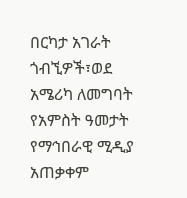በርካታ አገራት ጎብኚዎች፣ወደ አሜሪካ ለመግባት የአምስት ዓመታት የማኅበራዊ ሚዲያ አጠቃቀም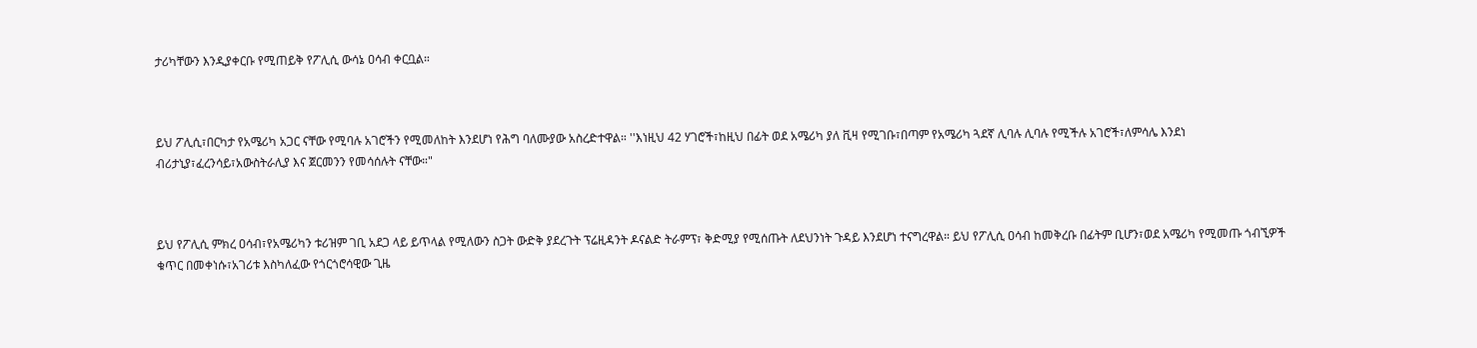ታሪካቸውን እንዲያቀርቡ የሚጠይቅ የፖሊሲ ውሳኔ ዐሳብ ቀርቧል።



ይህ ፖሊሲ፣በርካታ የአሜሪካ አጋር ናቸው የሚባሉ አገሮችን የሚመለከት እንደሆነ የሕግ ባለሙያው አስረድተዋል። ''እነዚህ 42 ሃገሮች፣ከዚህ በፊት ወደ አሜሪካ ያለ ቪዛ የሚገቡ፣በጣም የአሜሪካ ጓደኛ ሊባሉ ሊባሉ የሚችሉ አገሮች፣ለምሳሌ እንደነ ብሪታኒያ፣ፈረንሳይ፣አውስትራሊያ እና ጀርመንን የመሳሰሉት ናቸው።"



ይህ የፖሊሲ ምክረ ዐሳብ፣የአሜሪካን ቱሪዝም ገቢ አደጋ ላይ ይጥላል የሚለውን ስጋት ውድቅ ያደረጉት ፕሬዚዳንት ዶናልድ ትራምፕ፣ ቅድሚያ የሚሰጡት ለደህንነት ጉዳይ እንደሆነ ተናግረዋል። ይህ የፖሊሲ ዐሳብ ከመቅረቡ በፊትም ቢሆን፣ወደ አሜሪካ የሚመጡ ጎብኚዎች ቁጥር በመቀነሱ፣አገሪቱ እስካለፈው የጎርጎሮሳዊው ጊዜ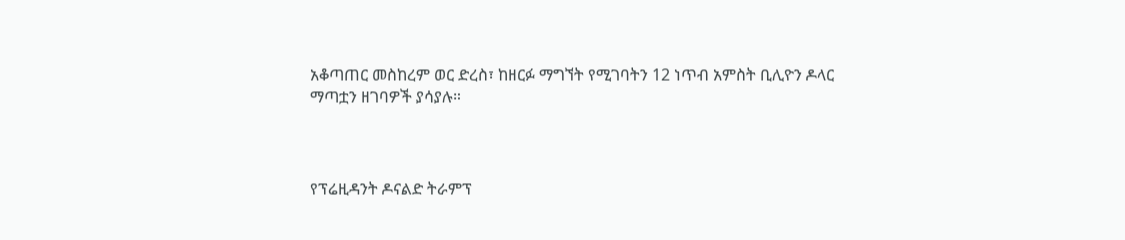አቆጣጠር መስከረም ወር ድረስ፣ ከዘርፉ ማግኘት የሚገባትን 12 ነጥብ አምስት ቢሊዮን ዶላር ማጣቷን ዘገባዎች ያሳያሉ።



የፕሬዚዳንት ዶናልድ ትራምፕ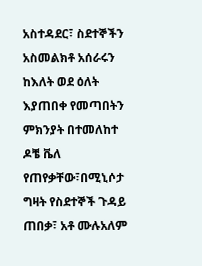አስተዳደር፣ ስደተኞችን አስመልክቶ አሰራሩን ከእለት ወደ ዕለት እያጠበቀ የመጣበትን ምክንያት በተመለከተ ዶቼ ቬለ የጠየቃቸው፣በሚኒሶታ ግዛት የስደተኞች ጉዳይ ጠበቃ፣ አቶ ሙሉአለም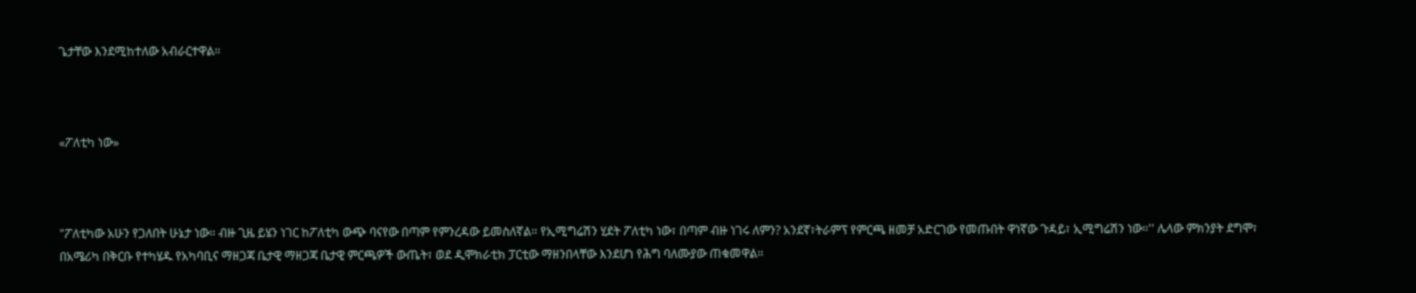ጌታቸው እንደሚከተለው አብራርተዋል።



«ፖለቲካ ነው»



"ፖለቲካው አሁን የጋለበት ሁኔታ ነው። ብዙ ጊዜ ይሄን ነገር ከፖለቲካ ውጭ ባናየው በጣም የምንረዳው ይመስለኛል። የኢሚግሬሽን ሂደት ፖለቲካ ነው፣ በጣም ብዙ ነገሩ ለምን? አንደኛ፣ትራምፕ የምርጫ ዘመቻ አድርገው የመጡበት ዋነኛው ጉዳይ፣ ኢሚግሬሽን ነው።'' ሌላው ምክንያት ደግሞ፣ በአሜሪካ በቅርቡ የተካሄዱ የአካባቢና ማዘጋጃ ቤታዊ ማዘጋጃ ቤታዊ ምርጫዎች ውጤት፣ ወደ ዲሞክራቲክ ፓርቲው ማዘንበላቸው እንደሆነ የሕግ ባለሙያው ጠቁመዋል።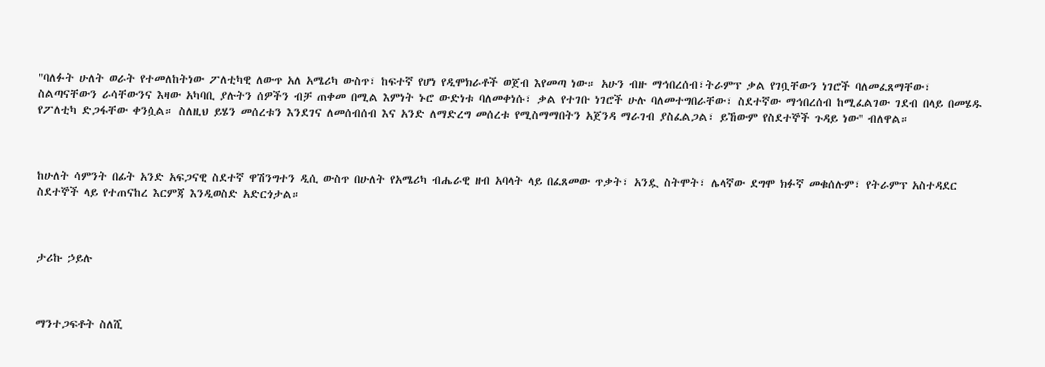"ባለፉት ሁለት ወራት የተመለከትነው ፖለቲካዊ ለውጥ አለ አሜሪካ ውስጥ፣ ከፍተኛ የሆነ የዲሞክራቶች ወጀብ እየመጣ ነው። አሁን ብዙ ማኅበረሰብ፣ትራምፕ ቃል የገቧቸውን ነገሮች ባለመፈጸማቸው፣ ስልጣናቸውን ራሳቸውንና እዛው አካባቢ ያሉትን ሰዎችን ብቻ ጠቀመ በሚል እምነት ኑሮ ውድነቱ ባለመቀነሱ፣ ቃል የተገቡ ነገሮች ሁሉ ባለመተግበራቸው፣ ስደተኛው ማኅበረሰብ ከሚፈልገው ገደብ በላይ በመሄዱ የፖለቲካ ድጋፋቸው ቀንሷል። ስለዚህ ይሄን መሰረቱን እንደገና ለመሰብሰብ እና አንድ ለማድረግ መሰረቱ የሚስማማበትን አጀንዳ ማራገብ ያስፈልጋል፣ ይኸውም የስደተኞች ጉዳይ ነው'' ብለዋል።



ከሁለት ሳምንት በፊት አንድ አፍጋናዊ ስደተኛ ዋሽንግተን ዲሲ ውስጥ በሁለት የአሜሪካ ብሔራዊ ዘብ አባላት ላይ በፈጸመው ጥቃት፣ አንዷ ስትሞት፣ ሌላኛው ደግሞ ክፉኛ መቁሰሉም፣ የትራምፕ አስተዳደር ስደተኞች ላይ የተጠናከረ እርምጃ እንዲወስድ አድርጎታል።



ታሪኩ ኃይሉ



ማንተጋፍቶት ስለሺ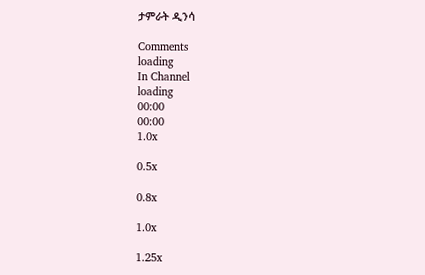ታምራት ዲንሳ

Comments
loading
In Channel
loading
00:00
00:00
1.0x

0.5x

0.8x

1.0x

1.25x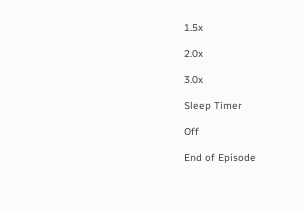1.5x

2.0x

3.0x

Sleep Timer

Off

End of Episode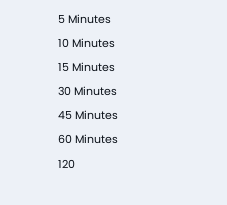5 Minutes

10 Minutes

15 Minutes

30 Minutes

45 Minutes

60 Minutes

120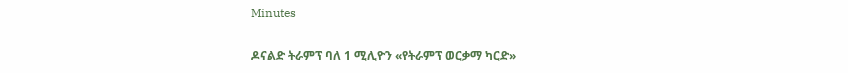Minutes

ዶናልድ ትራምፕ ባለ 1 ሚሊዮን «የትራምፕ ወርቃማ ካርድ»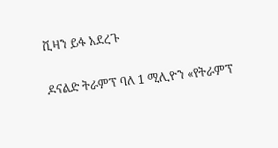ቪዛን ይፋ አደረጉ

ዶናልድ ትራምፕ ባለ 1 ሚሊዮን «የትራምፕ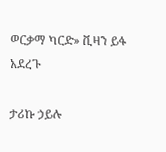ወርቃማ ካርድ» ቪዛን ይፋ አደረጉ

ታሪኩ ኃይሉ